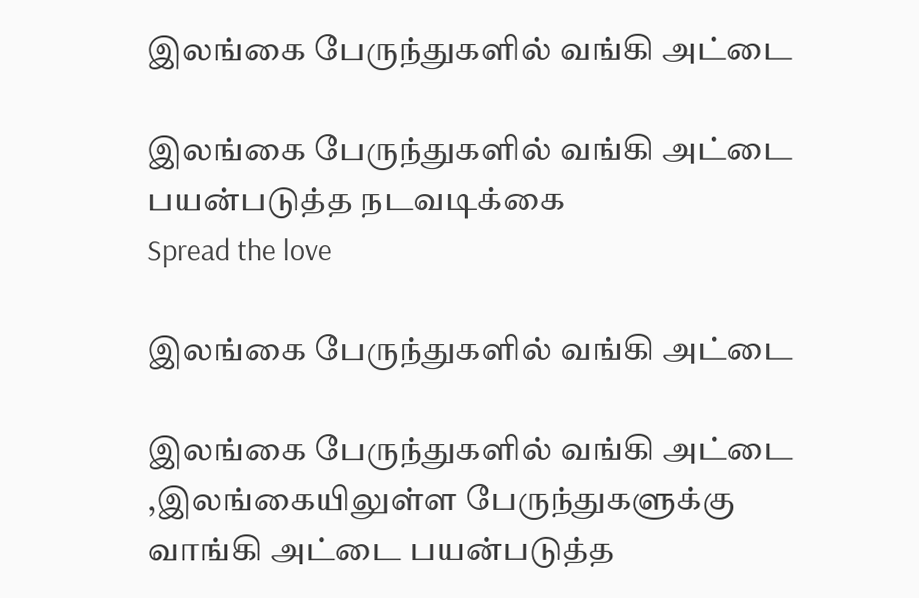இலங்கை பேருந்துகளில் வங்கி அட்டை

இலங்கை பேருந்துகளில் வங்கி அட்டை பயன்படுத்த நடவடிக்கை
Spread the love

இலங்கை பேருந்துகளில் வங்கி அட்டை

இலங்கை பேருந்துகளில் வங்கி அட்டை ,இலங்கையிலுள்ள பேருந்துகளுக்கு வாங்கி அட்டை பயன்படுத்த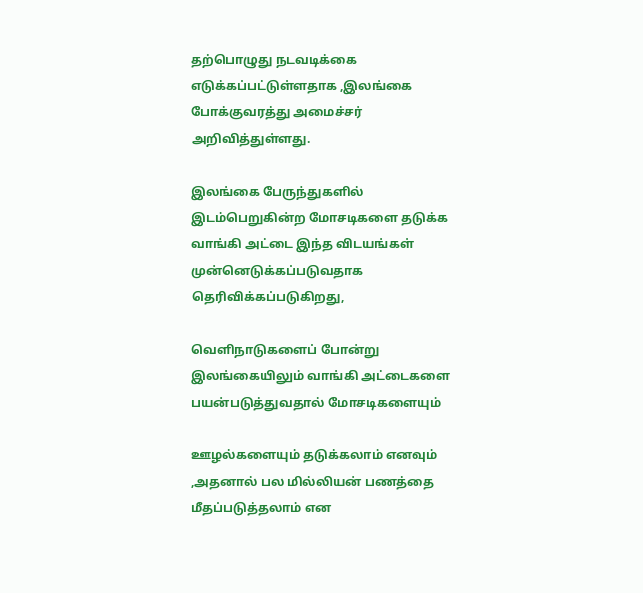தற்பொழுது நடவடிக்கை எடுக்கப்பட்டுள்ளதாக ,இலங்கை போக்குவரத்து அமைச்சர் அறிவித்துள்ளது.

இலங்கை பேருந்துகளில் இடம்பெறுகின்ற மோசடிகளை தடுக்க வாங்கி அட்டை இந்த விடயங்கள் முன்னெடுக்கப்படுவதாக தெரிவிக்கப்படுகிறது,

வெளிநாடுகளைப் போன்று இலங்கையிலும் வாங்கி அட்டைகளை பயன்படுத்துவதால் மோசடிகளையும்

ஊழல்களையும் தடுக்கலாம் எனவும் ,அதனால் பல மில்லியன் பணத்தை மீதப்படுத்தலாம் என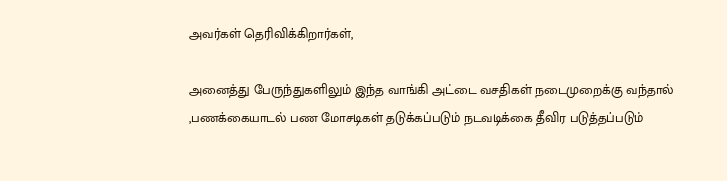அவர்கள் தெரிவிக்கிறார்கள்,

அனைத்து பேருந்துகளிலும் இந்த வாங்கி அட்டை வசதிகள் நடைமுறைக்கு வந்தால் ,பணக்கையாடல் பண மோசடிகள் தடுக்கப்படும் நடவடிக்கை தீவிர படுத்தப்படும்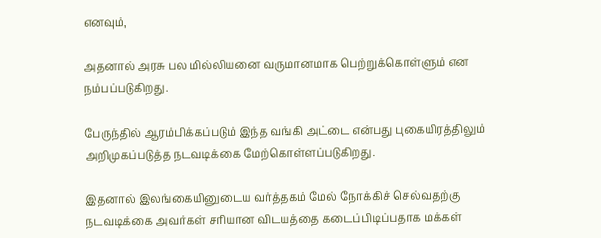எனவும்,

அதனால் அரசு பல மில்லியனை வருமானமாக பெற்றுக்கொள்ளும் என நம்பப்படுகிறது.

பேருந்தில் ஆரம்பிக்கப்படும் இந்த வங்கி அட்டை என்பது புகையிரத்திலும் அறிமுகப்படுத்த நடவடிக்கை மேற்கொள்ளப்படுகிறது.

இதனால் இலங்கையினுடைய வர்த்தகம் மேல் நோக்கிச் செல்வதற்கு நடவடிக்கை அவர்கள் சரியான விடயத்தை கடைப்பிடிப்பதாக மக்கள்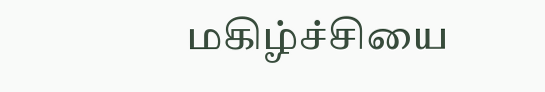மகிழ்ச்சியை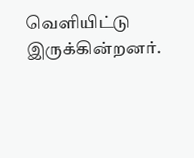வெளியிட்டு இருக்கின்றனர்.